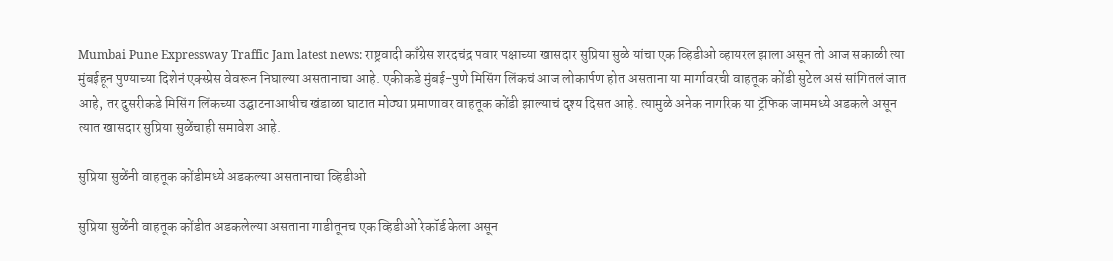Mumbai Pune Expressway Traffic Jam latest news: राष्ट्रवादी काँग्रेस शरदचंद्र पवार पक्षाच्या खासदार सुप्रिया सुळे यांचा एक व्हिडीओ व्हायरल झाला असून तो आज सकाळी त्या मुंबईहून पुण्याच्या दिशेनं एक्स्प्रेस वेवरून निघाल्या असतानाचा आहे. एकीकडे मुंबई-पुणे मिसिंग लिंकचं आज लोकार्पण होत असताना या मार्गावरची वाहतूक कोंडी सुटेल असं सांगितलं जात आहे, तर दुसरीकडे मिसिंग लिंकच्या उद्घाटनाआधीच खंडाळा घाटात मोठ्या प्रमाणावर वाहतूक कोंडी झाल्याचं दृश्य दिसत आहे. त्यामुळे अनेक नागरिक या ट्रॅफिक जाममध्ये अडकले असून त्यात खासदार सुप्रिया सुळेंचाही समावेश आहे.

सुप्रिया सुळेंनी वाहतूक कोंडीमध्ये अडकल्या असतानाचा व्हिडीओ

सुप्रिया सुळेंनी वाहतूक कोंडीत अडकलेल्या असताना गाडीतूनच एक व्हिडीओ रेकॉर्ड केला असून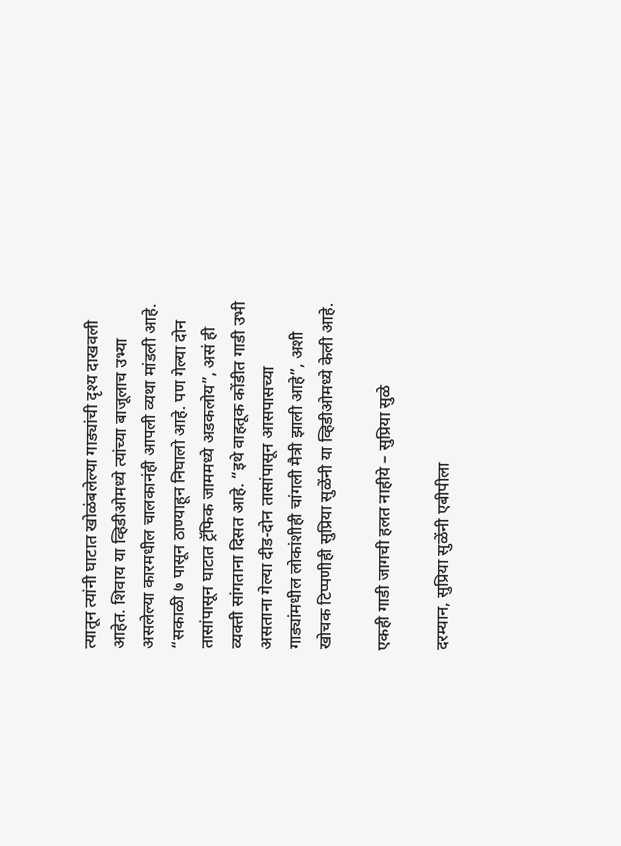त्यातून त्यांनी घाटात खोळंबलेल्या गाड्यांची दृश्य दाखवली आहेत. शिवाय या व्हिडीओमध्ये त्यांच्या बाजूलाच उभ्या असलेल्या कारमधील चालकानंही आपली व्यथा मांडली आहे. “सकाळी ७ पासून ठाण्याहून निघालो आहे. पण गेल्या दोन तासांपासून घाटात ट्रॅफिक जाममध्ये अडकलोय”, असं ही व्यक्ती सांगताना दिसत आहे. “इथे वाहतूक कोंडीत गाडी उभी असताना गेल्या दीड-दोन तासांपासून आसपासच्या गाड्यांमधील लोकांशीही चांगली मैत्री झाली आहे”, अशी खोचक टिप्पणीही सुप्रिया सुळेंनी या व्हिडीओमध्ये केली आहे.

एकही गाडी जागची हलत नाहीये – सुप्रिया सुळे

दरम्यान, सुप्रिया सुळेंनी एबीपीला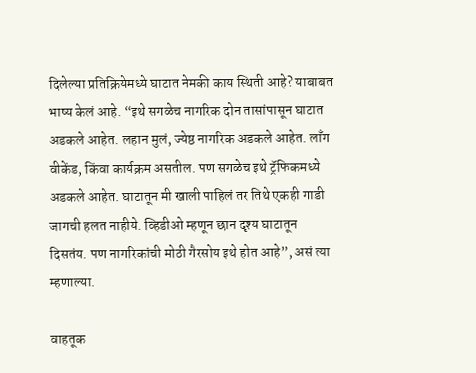दिलेल्या प्रतिक्रियेमध्ये घाटात नेमकी काय स्थिती आहे? याबाबत भाष्य केलं आहे. “इथे सगळेच नागरिक दोन तासांपासून घाटात अडकले आहेत. लहान मुलं, ज्येष्ठ नागरिक अडकले आहेत. लाँग वीकेंड, किंवा कार्यक्रम असतील. पण सगळेच इथे ट्रॅफिकमध्ये अडकले आहेत. घाटातून मी खाली पाहिलं तर तिथे एकही गाडी जागची हलत नाहीये. व्हिडीओ म्हणून छान दृश्य घाटातून दिसतंय. पण नागरिकांची मोठी गैरसोय इथे होत आहे”, असं त्या म्हणाल्या.

वाहतूक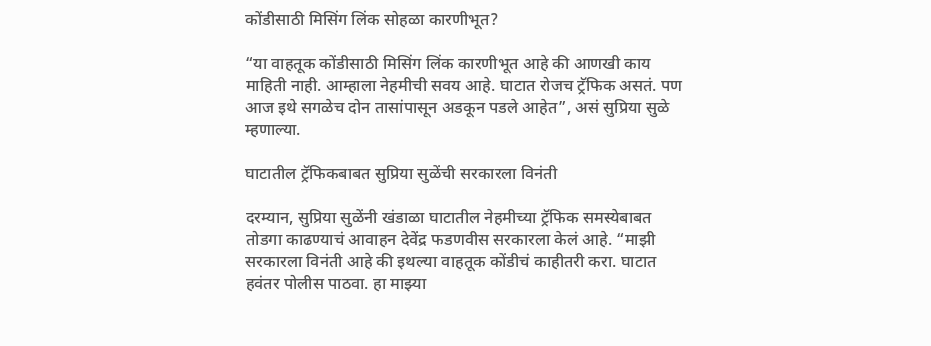कोंडीसाठी मिसिंग लिंक सोहळा कारणीभूत?

“या वाहतूक कोंडीसाठी मिसिंग लिंक कारणीभूत आहे की आणखी काय माहिती नाही. आम्हाला नेहमीची सवय आहे. घाटात रोजच ट्रॅफिक असतं. पण आज इथे सगळेच दोन तासांपासून अडकून पडले आहेत”, असं सुप्रिया सुळे म्हणाल्या.

घाटातील ट्रॅफिकबाबत सुप्रिया सुळेंची सरकारला विनंती

दरम्यान, सुप्रिया सुळेंनी खंडाळा घाटातील नेहमीच्या ट्रॅफिक समस्येबाबत तोडगा काढण्याचं आवाहन देवेंद्र फडणवीस सरकारला केलं आहे. “माझी सरकारला विनंती आहे की इथल्या वाहतूक कोंडीचं काहीतरी करा. घाटात हवंतर पोलीस पाठवा. हा माझ्या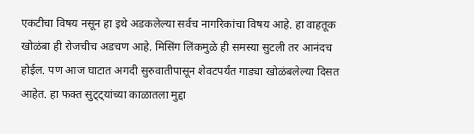एकटीचा विषय नसून हा इथे अडकलेल्या सर्वच नागरिकांचा विषय आहे. हा वाहतूक खोळंबा ही रोजचीच अडचण आहे. मिसिंग लिंकमुळे ही समस्या सुटली तर आनंदच होईल. पण आज घाटात अगदी सुरुवातीपासून शेवटपर्यंत गाड्या खोळंबलेल्या दिसत आहेत. हा फक्त सुट्ट्यांच्या काळातला मुद्दा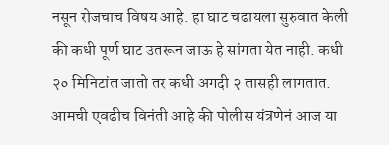नसून रोजचाच विषय आहे. हा घाट चढायला सुरुवात केली की कधी पूर्ण घाट उतरून जाऊ हे सांगता येत नाही. कधी २० मिनिटांत जातो तर कधी अगदी २ तासही लागतात. आमची एवढीच विनंती आहे की पोलीस यंत्रणेनं आज या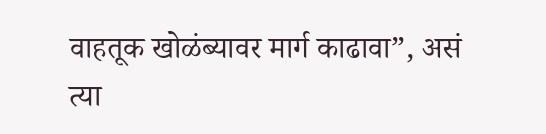वाहतूक खोळंब्यावर मार्ग काढावा”, असं त्या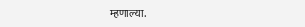म्हणाल्या.